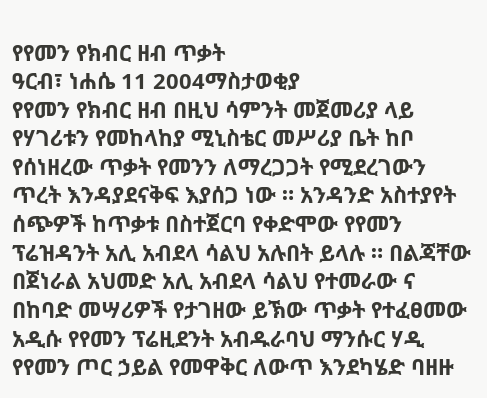የየመን የክብር ዘብ ጥቃት
ዓርብ፣ ነሐሴ 11 2004ማስታወቂያ
የየመን የክብር ዘብ በዚህ ሳምንት መጀመሪያ ላይ የሃገሪቱን የመከላከያ ሚኒስቴር መሥሪያ ቤት ከቦ የሰነዘረው ጥቃት የመንን ለማረጋጋት የሚደረገውን ጥረት እንዳያደናቅፍ እያሰጋ ነው ። አንዳንድ አስተያየት ሰጭዎች ከጥቃቱ በስተጀርባ የቀድሞው የየመን ፕሬዝዳንት አሊ አብደላ ሳልህ አሉበት ይላሉ ። በልጃቸው በጀነራል አህመድ አሊ አብደላ ሳልህ የተመራው ና በከባድ መሣሪዎች የታገዘው ይኽው ጥቃት የተፈፀመው አዲሱ የየመን ፕሬዚደንት አብዱራባህ ማንሱር ሃዲ የየመን ጦር ኃይል የመዋቅር ለውጥ እንደካሄድ ባዘዙ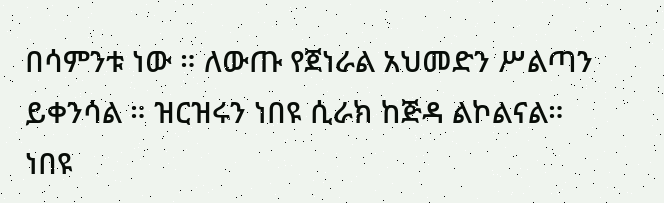በሳምንቱ ነው ። ለውጡ የጀነራል አህመድን ሥልጣን ይቀንሳል ። ዝርዝሩን ነበዩ ሲራክ ከጅዳ ልኮልናል።
ነበዩ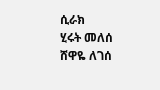ሲራክ
ሂሩት መለሰ
ሸዋዬ ለገሰ